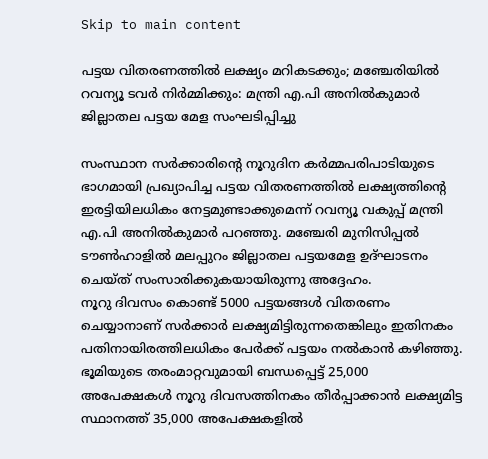Skip to main content

പട്ടയ വിതരണത്തിൽ ലക്ഷ്യം മറികടക്കും; മഞ്ചേരിയിൽ റവന്യൂ ടവർ നിർമ്മിക്കും: മന്ത്രി എ.പി അനിൽകുമാർ ജില്ലാതല പട്ടയ മേള സംഘടിപ്പിച്ചു

സംസ്ഥാന സർക്കാരിന്റെ നൂറുദിന കർമ്മപരിപാടിയുടെ ഭാഗമായി പ്രഖ്യാപിച്ച പട്ടയ വിതരണത്തിൽ ലക്ഷ്യത്തിന്റെ ഇരട്ടിയിലധികം നേട്ടമുണ്ടാക്കുമെന്ന് റവന്യൂ വകുപ്പ് മന്ത്രി എ.പി അനിൽകുമാർ പറഞ്ഞു. മഞ്ചേരി മുനിസിപ്പൽ ടൗൺഹാളിൽ മലപ്പുറം ജില്ലാതല പട്ടയമേള ഉദ്ഘാടനം ചെയ്ത് സംസാരിക്കുകയായിരുന്നു അദ്ദേഹം.
നൂറു ദിവസം കൊണ്ട് 5000 പട്ടയങ്ങൾ വിതരണം ചെയ്യാനാണ് സർക്കാർ ലക്ഷ്യമിട്ടിരുന്നതെങ്കിലും ഇതിനകം പതിനായിരത്തിലധികം പേർക്ക് പട്ടയം നൽകാൻ കഴിഞ്ഞു. ഭൂമിയുടെ തരംമാറ്റവുമായി ബന്ധപ്പെട്ട് 25,000 അപേക്ഷകൾ നൂറു ദിവസത്തിനകം തീർപ്പാക്കാൻ ലക്ഷ്യമിട്ട സ്ഥാനത്ത് 35,000 അപേക്ഷകളിൽ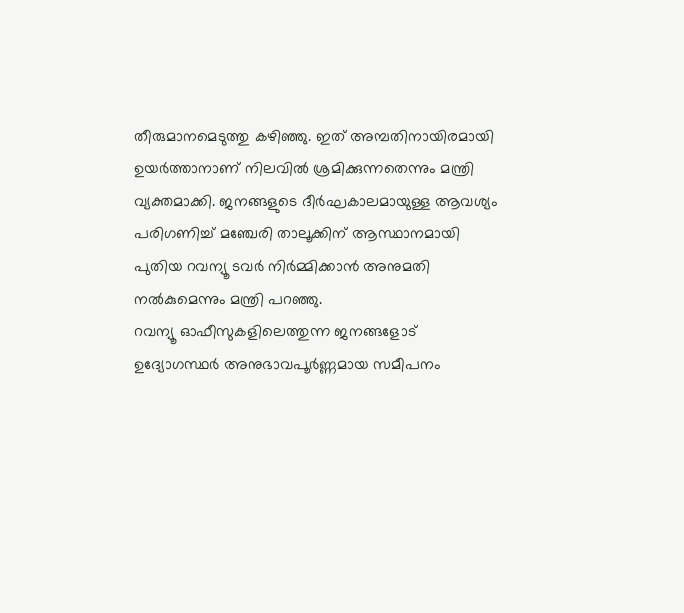തീരുമാനമെടുത്തു കഴിഞ്ഞു. ഇത് അമ്പതിനായിരമായി ഉയർത്താനാണ് നിലവിൽ ശ്രമിക്കുന്നതെന്നും മന്ത്രി വ്യക്തമാക്കി. ജനങ്ങളുടെ ദീർഘകാലമായുള്ള ആവശ്യം പരിഗണിച്ച് മഞ്ചേരി താലൂക്കിന് ആസ്ഥാനമായി പുതിയ റവന്യൂ ടവർ നിർമ്മിക്കാൻ അനുമതി നൽകുമെന്നും മന്ത്രി പറഞ്ഞു.
റവന്യൂ ഓഫീസുകളിലെത്തുന്ന ജനങ്ങളോട് ഉദ്യോഗസ്ഥർ അനുഭാവപൂർണ്ണമായ സമീപനം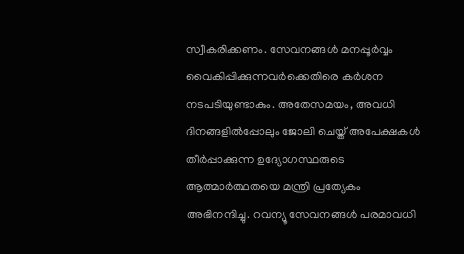സ്വീകരിക്കണം. സേവനങ്ങൾ മനപ്പൂർവ്വം വൈകിപ്പിക്കുന്നവർക്കെതിരെ കർശന നടപടിയുണ്ടാകും. അതേസമയം, അവധി ദിനങ്ങളിൽപ്പോലും ജോലി ചെയ്ത് അപേക്ഷകൾ തീർപ്പാക്കുന്ന ഉദ്യോഗസ്ഥരുടെ ആത്മാർത്ഥതയെ മന്ത്രി പ്രത്യേകം അഭിനന്ദിച്ചു. റവന്യൂ സേവനങ്ങൾ പരമാവധി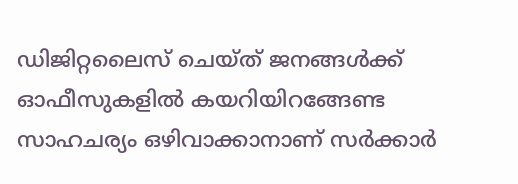ഡിജിറ്റലൈസ് ചെയ്ത് ജനങ്ങൾക്ക് ഓഫീസുകളിൽ കയറിയിറങ്ങേണ്ട സാഹചര്യം ഒഴിവാക്കാനാണ് സർക്കാർ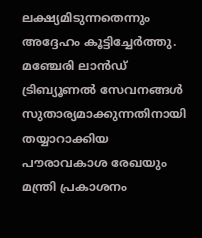ലക്ഷ്യമിടുന്നതെന്നും അദ്ദേഹം കൂട്ടിച്ചേർത്തു. മഞ്ചേരി ലാൻഡ് ട്രിബ്യൂണൽ സേവനങ്ങൾ സുതാര്യമാക്കുന്നതിനായി തയ്യാറാക്കിയ പൗരാവകാശ രേഖയും മന്ത്രി പ്രകാശനം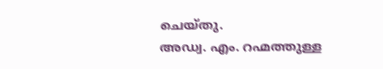ചെയ്തു.
അഡ്വ. എം. റഹ്മത്തുള്ള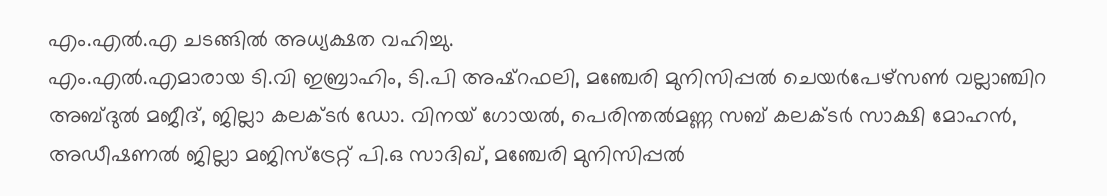എം.എൽ.എ ചടങ്ങിൽ അധ്യക്ഷത വഹിച്ചു.
എം.എൽ.എമാരായ ടി.വി ഇബ്രാഹിം, ടി.പി അഷ്റഫലി, മഞ്ചേരി മുനിസിപ്പൽ ചെയർപേഴ്സൺ വല്ലാഞ്ചിറ അബ്ദുൽ മജീദ്, ജില്ലാ കലക്ടര്‍ ഡോ. വിനയ് ഗോയൽ, പെരിന്തൽമണ്ണ സബ് കലക്ടർ സാക്ഷി മോഹൻ, അഡീഷണൽ ജില്ലാ മജിസ്ട്രേറ്റ് പി.ഒ സാദിഖ്, മഞ്ചേരി മുനിസിപ്പൽ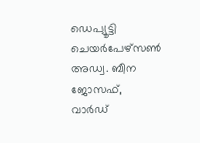ഡെപ്യൂട്ടി ചെയർപേഴ്സൺ അഡ്വ. ബീന ജോസഫ്, വാർഡ്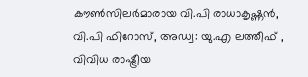കൗൺസിലർമാരായ വി.പി രാധാകൃഷ്ണൻ, വി.പി ഫിറോസ്, അഡ്വ: യു.എ ലത്തീഫ് , വിവിധ രാഷ്ട്രീയ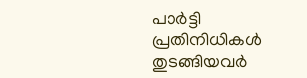പാർട്ടി പ്രതിനിധികൾ തുടങ്ങിയവർ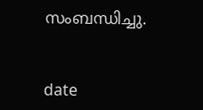സംബന്ധിച്ചു.


date